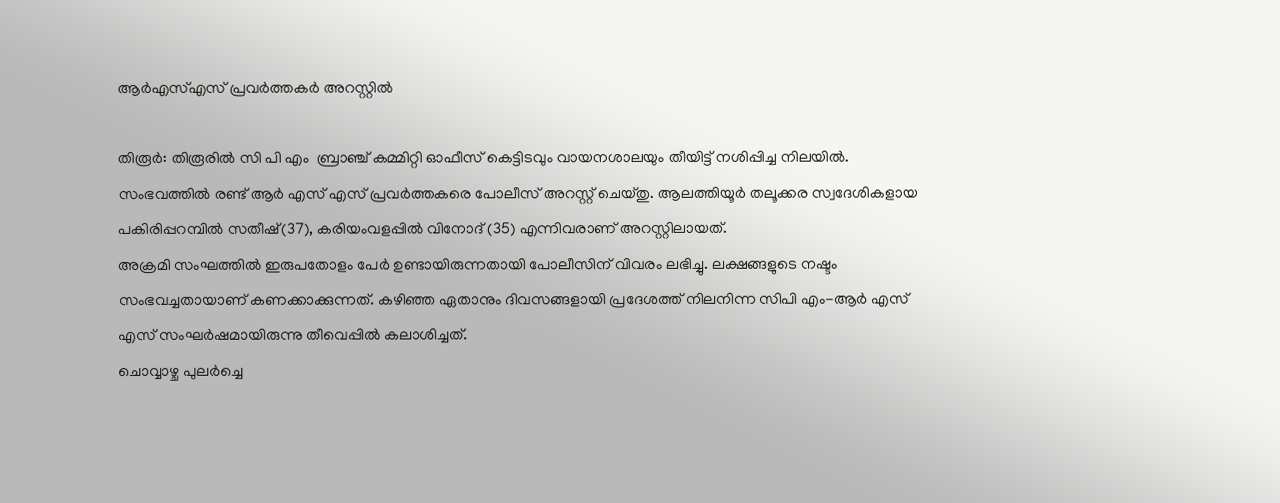ആര്‍എസ്എസ് പ്രവര്‍ത്തകര്‍ അറസ്റ്റില്‍

തിരൂര്‍: തിരൂരില്‍ സി പി എം  ബ്രാഞ്ച് കമ്മിറ്റി ഓഫീസ് കെട്ടിടവും വായനശാലയും തീയിട്ട് നശിപ്പിച്ച നിലയില്‍. സംഭവത്തില്‍ രണ്ട് ആര്‍ എസ് എസ് പ്രവര്‍ത്തകരെ പോലീസ് അറസ്റ്റ് ചെയ്തു. ആലത്തിയൂര്‍ തലൂക്കര സ്വദേശികളായ പകിരിപ്പറമ്പില്‍ സതീഷ്(37), കരിയംവളപ്പില്‍ വിനോദ് (35) എന്നിവരാണ് അറസ്റ്റിലായത്.
അക്രമി സംഘത്തില്‍ ഇരുപതോളം പേര്‍ ഉണ്ടായിരുന്നതായി പോലീസിന് വിവരം ലഭിച്ചു. ലക്ഷങ്ങളുടെ നഷ്ടം സംഭവച്ചതായാണ് കണക്കാക്കുന്നത്. കഴിഞ്ഞ ഏതാനും ദിവസങ്ങളായി പ്രദേശത്ത് നിലനിന്ന സിപി എം-ആര്‍ എസ് എസ് സംഘര്‍ഷമായിരുന്നു തീവെപ്പില്‍ കലാശിച്ചത്.
ചൊവ്വാഴ്ച പുലര്‍ച്ചെ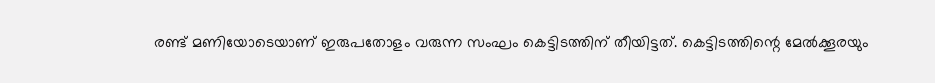രണ്ട് മണിയോടെയാണ് ഇരുപതോളം വരുന്ന സംഘം കെട്ടിടത്തിന് തീയിട്ടത്. കെട്ടിടത്തിന്റെ മേല്‍ക്കൂരയും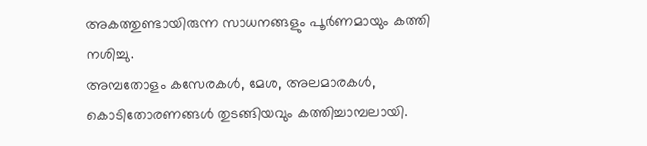അകത്തുണ്ടായിരുന്ന സാധനങ്ങളും പൂര്‍ണമായും കത്തി നശിച്ചു.
അമ്പതോളം കസേരകള്‍, മേശ, അലമാരകള്‍, കൊടിതോരണങ്ങള്‍ തുടങ്ങിയവും കത്തിച്ചാമ്പലായി.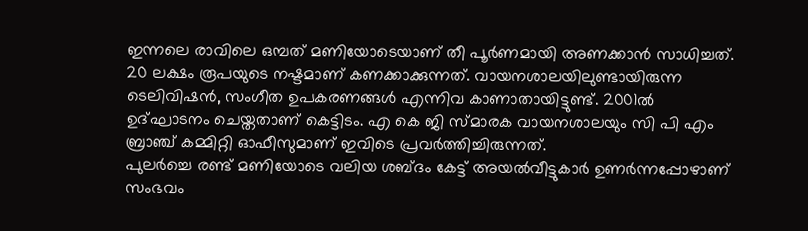ഇന്നലെ രാവിലെ ഒമ്പത് മണിയോടെയാണ് തീ പൂര്‍ണമായി അണക്കാന്‍ സാധിച്ചത്. 20 ലക്ഷം രൂപയുടെ നഷ്ടമാണ് കണക്കാക്കുന്നത്. വായനശാലയിലുണ്ടായിരുന്ന ടെലിവിഷന്‍, സംഗീത ഉപകരണങ്ങള്‍ എന്നിവ കാണാതായിട്ടുണ്ട്. 2001ല്‍ ഉദ്ഘാടനം ചെയ്തതാണ് കെട്ടിടം. എ കെ ജി സ്മാരക വായനശാലയും സി പി എം ബ്രാഞ്ച് കമ്മിറ്റി ഓഫീസുമാണ് ഇവിടെ പ്രവര്‍ത്തിച്ചിരുന്നത്.
പുലര്‍ച്ചെ രണ്ട് മണിയോടെ വലിയ ശബ്ദം കേട്ട് അയല്‍വീട്ടുകാര്‍ ഉണര്‍ന്നപ്പോഴാണ് സംഭവം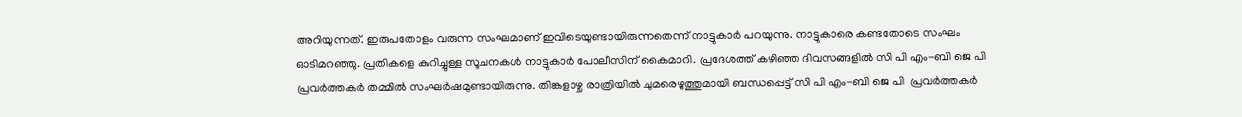അറിയുന്നത്. ഇരുപതോളം വരുന്ന സംഘമാണ് ഇവിടെയുണ്ടായിരുന്നതെന്ന് നാട്ടുകാര്‍ പറയുന്നു. നാട്ടുകാരെ കണ്ടതോടെ സംഘം ഓടിമറഞ്ഞു. പ്രതികളെ കുറിച്ചുള്ള സൂചനകള്‍ നാട്ടുകാര്‍ പോലീസിന് കൈമാറി. പ്രദേശത്ത് കഴിഞ്ഞ ദിവസങ്ങളില്‍ സി പി എം-ബി ജെ പി പ്രവര്‍ത്തകര്‍ തമ്മില്‍ സംഘര്‍ഷമുണ്ടായിരുന്നു. തിങ്കളാഴ്ച രാത്രിയില്‍ ചുമരെഴുത്തുമായി ബന്ധപ്പെട്ട് സി പി എം-ബി ജെ പി  പ്രവര്‍ത്തകര്‍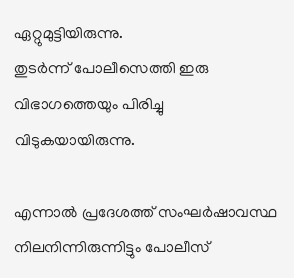ഏറ്റുമുട്ടിയിരുന്നു.
തുടര്‍ന്ന് പോലീസെത്തി ഇരു വിഭാഗത്തെയും പിരിച്ചു വിടുകയായിരുന്നു.

എന്നാല്‍ പ്രദേശത്ത് സംഘര്‍ഷാവസ്ഥ നിലനിന്നിരുന്നിട്ടും പോലീസ്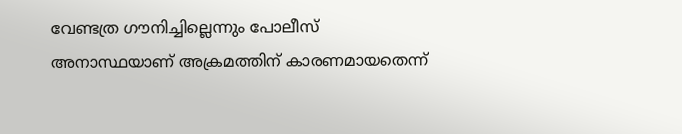വേണ്ടത്ര ഗൗനിച്ചില്ലെന്നും പോലീസ് അനാസ്ഥയാണ് അക്രമത്തിന് കാരണമായതെന്ന്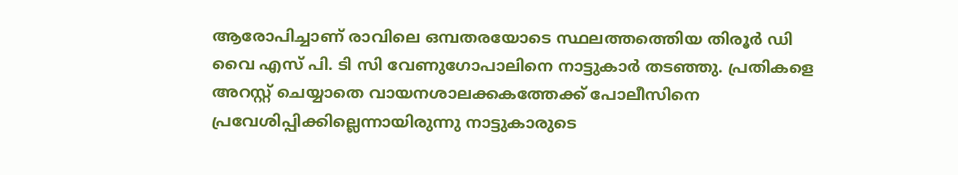ആരോപിച്ചാണ് രാവിലെ ഒമ്പതരയോടെ സ്ഥലത്തത്തെിയ തിരൂര്‍ ഡി വൈ എസ് പി. ടി സി വേണുഗോപാലിനെ നാട്ടുകാര്‍ തടഞ്ഞു. പ്രതികളെ അറസ്റ്റ് ചെയ്യാതെ വായനശാലക്കകത്തേക്ക് പോലീസിനെ പ്രവേശിപ്പിക്കില്ലെന്നായിരുന്നു നാട്ടുകാരുടെ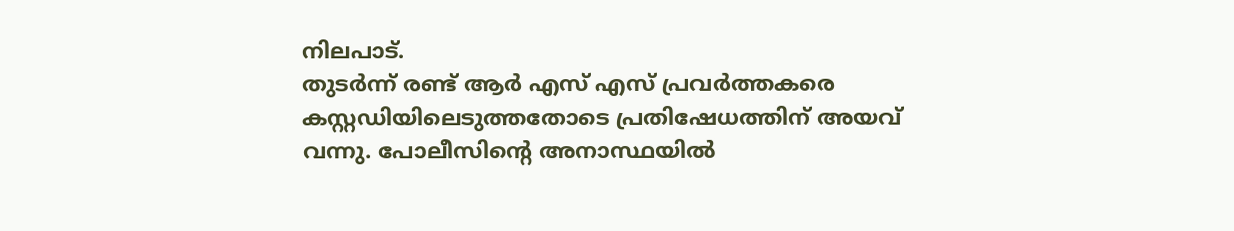നിലപാട്.
തുടര്‍ന്ന് രണ്ട് ആര്‍ എസ് എസ് പ്രവര്‍ത്തകരെ കസ്റ്റഡിയിലെടുത്തതോടെ പ്രതിഷേധത്തിന് അയവ് വന്നു. പോലീസിന്റെ അനാസ്ഥയില്‍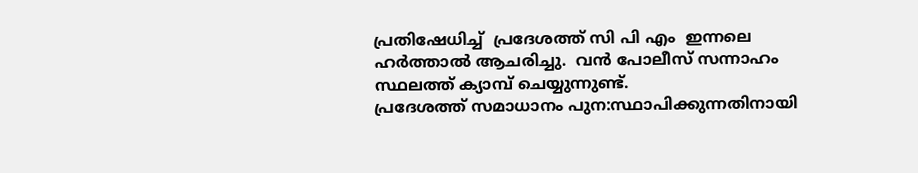പ്രതിഷേധിച്ച്  പ്രദേശത്ത് സി പി എം  ഇന്നലെ ഹര്‍ത്താല്‍ ആചരിച്ചു.  വന്‍ പോലീസ് സന്നാഹം സ്ഥലത്ത് ക്യാമ്പ് ചെയ്യുന്നുണ്ട്.
പ്രദേശത്ത് സമാധാനം പുന:സ്ഥാപിക്കുന്നതിനായി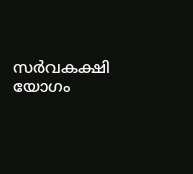സര്‍വകക്ഷി യോഗം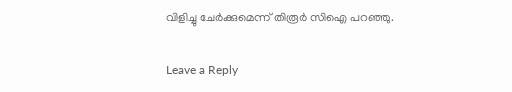വിളിച്ചു ചേര്‍ക്കുമെന്ന് തിരൂര്‍ സിഐ പറഞ്ഞു.

Leave a Reply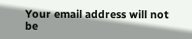Your email address will not be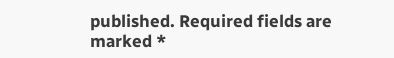published. Required fields are marked *